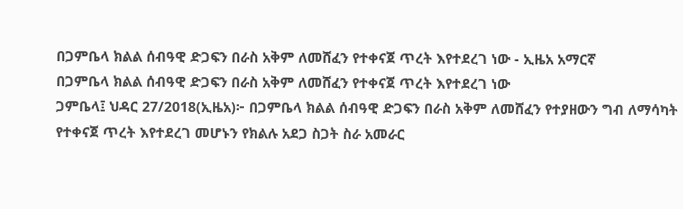በጋምቤላ ክልል ሰብዓዊ ድጋፍን በራስ አቅም ለመሸፈን የተቀናጀ ጥረት እየተደረገ ነው - ኢዜአ አማርኛ
በጋምቤላ ክልል ሰብዓዊ ድጋፍን በራስ አቅም ለመሸፈን የተቀናጀ ጥረት እየተደረገ ነው
ጋምቤላ፤ ህዳር 27/2018(ኢዜአ)፦ በጋምቤላ ክልል ሰብዓዊ ድጋፍን በራስ አቅም ለመሸፈን የተያዘውን ግብ ለማሳካት የተቀናጀ ጥረት እየተደረገ መሆኑን የክልሉ አደጋ ስጋት ስራ አመራር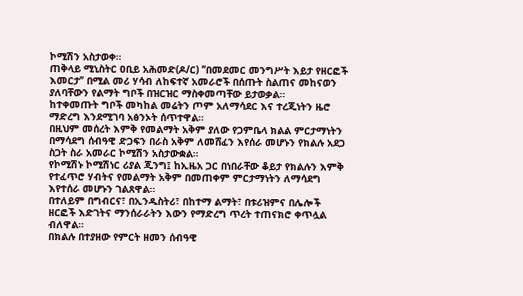ኮሚሽን አስታወቀ።
ጠቅላይ ሚኒስትር ዐቢይ አሕመድ(ዶ/ር) ’’በመደመር መንግሥት እይታ የዘርፎች እመርታ’’ በሚል መሪ ሃሳብ ለከፍተኛ አመራሮች በሰጡት ስልጠና መከናወን ያለባቸውን የልማት ግቦች በዝርዝር ማስቀመጣቸው ይታወቃል።
ከተቀመጡት ግቦች መካከል መሬትን ጦም አለማሳደር እና ተረጂነትን ዜሮ ማድረግ እንደሚገባ አፅንኦት ሰጥተዋል።
በዚህም መሰረት እምቅ የመልማት አቅም ያለው የጋምቤላ ክልል ምርታማነትን በማሳደግ ሰብዓዊ ድጋፍን በራስ አቅም ለመሸፈን እየሰራ መሆኑን የክልሉ አደጋ ስጋት ስራ አመራር ኮሚሽን አስታውቋል።
የኮሚሽኑ ኮሚሽነር ሪያል ጂንግ፤ ከኢዜአ ጋር በነበራቸው ቆይታ የክልሉን እምቅ የተፈጥሮ ሃብትና የመልማት አቅም በመጠቀም ምርታማነትን ለማሳደግ እየተሰራ መሆኑን ገልጸዋል።
በተለይም በግብርና፣ በኢንዱስትሪ፣ በከተማ ልማት፣ በቱሪዝምና በሌሎች ዘርፎች እድገትና ማንሰራራትን እውን የማድረግ ጥረት ተጠናክሮ ቀጥሏል ብለዋል።
በክልሉ በተያዘው የምርት ዘመን ሰብዓዊ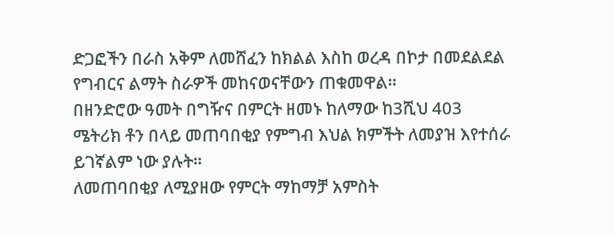ድጋፎችን በራስ አቅም ለመሸፈን ከክልል እስከ ወረዳ በኮታ በመደልደል የግብርና ልማት ስራዎች መከናወናቸውን ጠቁመዋል።
በዘንድሮው ዓመት በግዥና በምርት ዘመኑ ከለማው ከ3ሺህ 403 ሜትሪክ ቶን በላይ መጠባበቂያ የምግብ እህል ክምችት ለመያዝ እየተሰራ ይገኛልም ነው ያሉት።
ለመጠባበቂያ ለሚያዘው የምርት ማከማቻ አምስት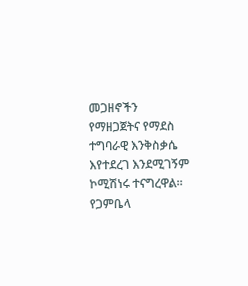መጋዘኖችን የማዘጋጀትና የማደስ ተግባራዊ እንቅስቃሴ እየተደረገ እንደሚገኝም ኮሚሽነሩ ተናግረዋል።
የጋምቤላ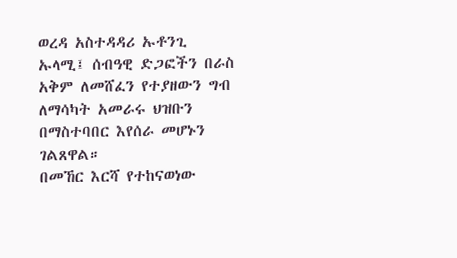ወረዳ አስተዳዳሪ ኡቶንጊ ኡላሚ፤ ሰብዓዊ ድጋፎችን በራስ አቅም ለመሸፈን የተያዘውን ግብ ለማሳካት አመራሩ ህዝቡን በማስተባበር እየሰራ መሆኑን ገልጸዋል።
በመኸር እርሻ የተከናወነው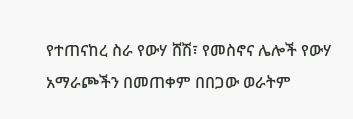የተጠናከረ ስራ የውሃ ሸሽ፣ የመስኖና ሌሎች የውሃ አማራጮችን በመጠቀም በበጋው ወራትም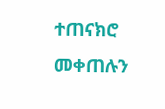ተጠናክሮ መቀጠሉን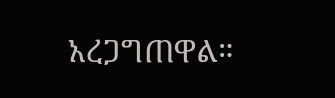አረጋግጠዋል።